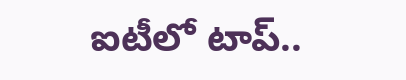ఐటీలో టాప్‌..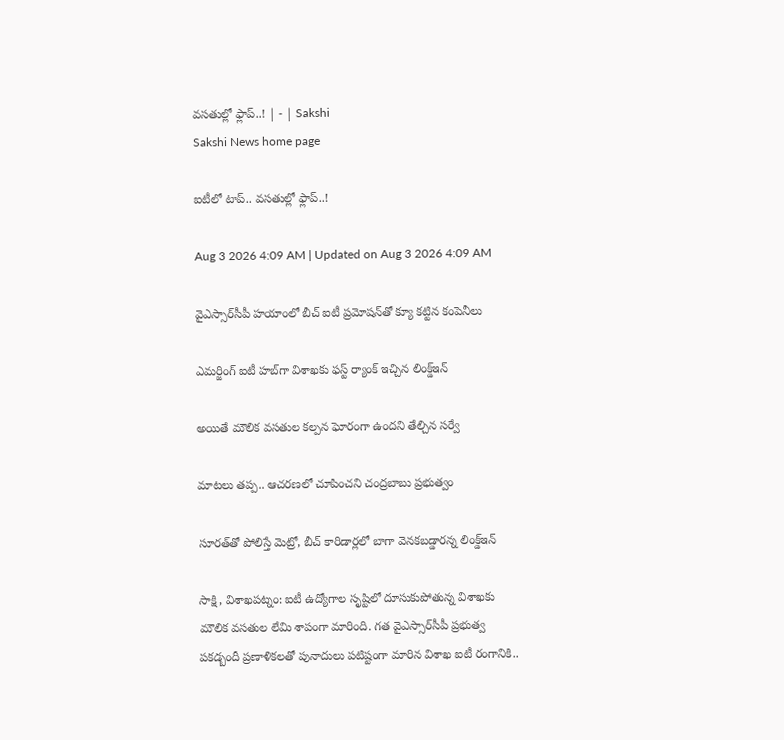వసతుల్లో ఫ్లాప్‌..! | - | Sakshi
Sakshi News home page

ఐటీలో టాప్‌.. వసతుల్లో ఫ్లాప్‌..!

Aug 3 2026 4:09 AM | Updated on Aug 3 2026 4:09 AM

వైఎస్సార్‌సీపీ హయాంలో బీచ్‌ ఐటీ ప్రమోషన్‌తో క్యూ కట్టిన కంపెనీలు

ఎమర్జింగ్‌ ఐటీ హబ్‌గా విశాఖకు ఫస్ట్‌ ర్యాంక్‌ ఇచ్చిన లింక్డ్‌ఇన్‌

అయితే మౌలిక వసతుల కల్పన ఘోరంగా ఉందని తేల్చిన సర్వే

మాటలు తప్ప.. ఆచరణలో చూపించని చంద్రబాబు ప్రభుత్వం

సూరత్‌తో పోలిస్తే మెట్రో, బీచ్‌ కారిడార్లలో బాగా వెనకబడ్డారన్న లింక్డ్‌ఇన్‌

సాక్షి, విశాఖపట్నం: ఐటీ ఉద్యోగాల సృష్టిలో దూసుకుపోతున్న విశాఖకు మౌలిక వసతుల లేమి శాపంగా మారింది. గత వైఎస్సార్‌సీపీ ప్రభుత్వ పకడ్బందీ ప్రణాళికలతో పునాదులు పటిష్టంగా మారిన విశాఖ ఐటీ రంగానికి..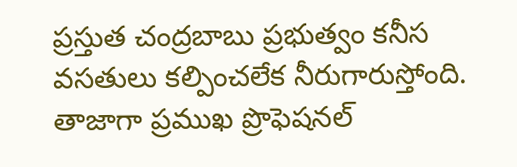ప్రస్తుత చంద్రబాబు ప్రభుత్వం కనీస వసతులు కల్పించలేక నీరుగారుస్తోంది. తాజాగా ప్రముఖ ప్రొఫెషనల్‌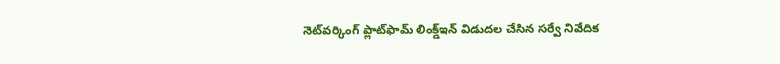నెట్‌వర్కింగ్‌ ప్లాట్‌ఫామ్‌ లింక్డ్‌ఇన్‌ విడుదల చేసిన సర్వే నివేదిక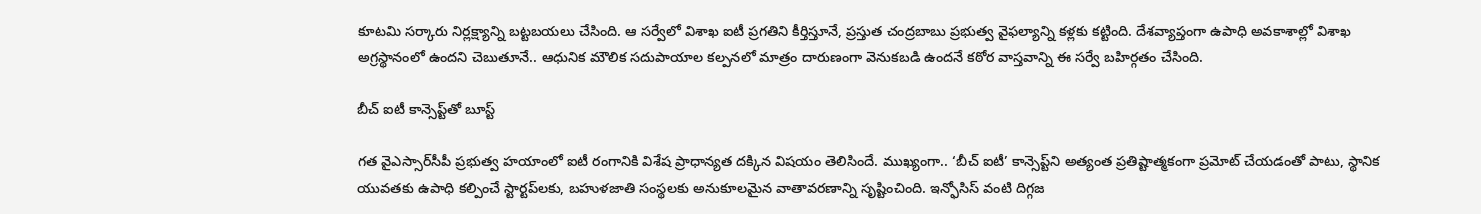కూటమి సర్కారు నిర్లక్ష్యాన్ని బట్టబయలు చేసింది. ఆ సర్వేలో విశాఖ ఐటీ ప్రగతిని కీర్తిస్తూనే, ప్రస్తుత చంద్రబాబు ప్రభుత్వ వైఫల్యాన్ని కళ్లకు కట్టింది. దేశవ్యాప్తంగా ఉపాధి అవకాశాల్లో విశాఖ అగ్రస్థానంలో ఉందని చెబుతూనే.. ఆధునిక మౌలిక సదుపాయాల కల్పనలో మాత్రం దారుణంగా వెనుకబడి ఉందనే కఠోర వాస్తవాన్ని ఈ సర్వే బహిర్గతం చేసింది.

బీచ్‌ ఐటీ కాన్సెప్ట్‌తో బూస్ట్‌

గత వైఎస్సార్‌సీపీ ప్రభుత్వ హయాంలో ఐటీ రంగానికి విశేష ప్రాధాన్యత దక్కిన విషయం తెలిసిందే. ముఖ్యంగా.. ‘బీచ్‌ ఐటీ’ కాన్సెప్ట్‌ని అత్యంత ప్రతిష్టాత్మకంగా ప్రమోట్‌ చేయడంతో పాటు, స్థానిక యువతకు ఉపాధి కల్పించే స్టార్టప్‌లకు, బహుళజాతి సంస్థలకు అనుకూలమైన వాతావరణాన్ని సృష్టించింది. ఇన్ఫోసిస్‌ వంటి దిగ్గజ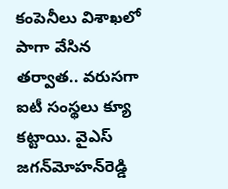కంపెనీలు విశాఖలో పాగా వేసిన తర్వాత.. వరుసగా ఐటీ సంస్థలు క్యూ కట్టాయి. వైఎస్‌ జగన్‌మోహన్‌రెడ్డి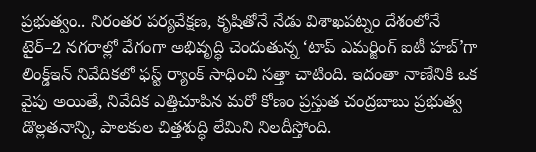ప్రభుత్వం.. నిరంతర పర్యవేక్షణ, కృషితోనే నేడు విశాఖపట్నం దేశంలోనే టైర్‌–2 నగరాల్లో వేగంగా అభివృద్ధి చెందుతున్న ‘టాప్‌ ఎమర్జింగ్‌ ఐటీ హబ్‌’గా లింక్డ్‌ఇన్‌ నివేదికలో ఫస్ట్‌ ర్యాంక్‌ సాధించి సత్తా చాటింది. ఇదంతా నాణేనికి ఒక వైపు అయితే, నివేదిక ఎత్తిచూపిన మరో కోణం ప్రస్తుత చంద్రబాబు ప్రభుత్వ డొల్లతనాన్ని, పాలకుల చిత్తశుద్ధి లేమిని నిలదీస్తోంది.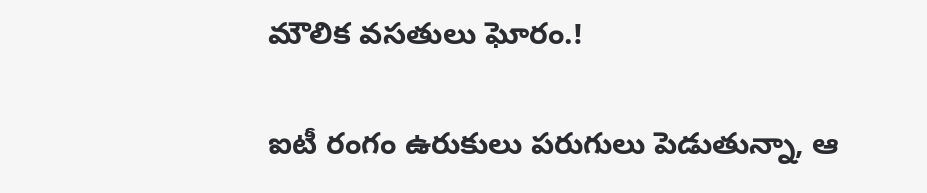మౌలిక వసతులు ఘోరం.!

ఐటీ రంగం ఉరుకులు పరుగులు పెడుతున్నా, ఆ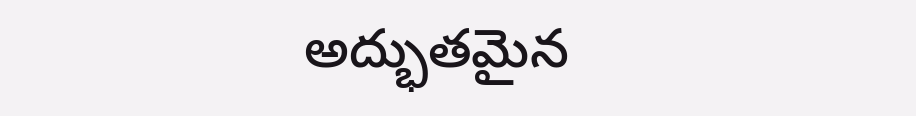అద్భుతమైన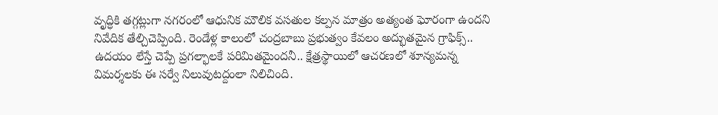వృద్ధికి తగ్గట్లుగా నగరంలో ఆధునిక మౌలిక వసతుల కల్పన మాత్రం అత్యంత ఘోరంగా ఉందని నివేదిక తేల్చిచెప్పింది. రెండేళ్ల కాలంలో చంద్రబాబు ప్రభుత్వం కేవలం అద్భుతమైన గ్రాఫిక్స్‌.. ఉదయం లేస్తే చెప్పే ప్రగల్భాలకే పరిమితమైందనీ.. క్షేత్రస్థాయిలో ఆచరణలో శూన్యమన్న విమర్శలకు ఈ సర్వే నిలువుటద్దంలా నిలిచింది.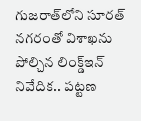గుజరాత్‌లోని సూరత్‌ నగరంతో విశాఖను పోల్చిన లింక్డ్‌ఇన్‌ నివేదిక.. పట్టణ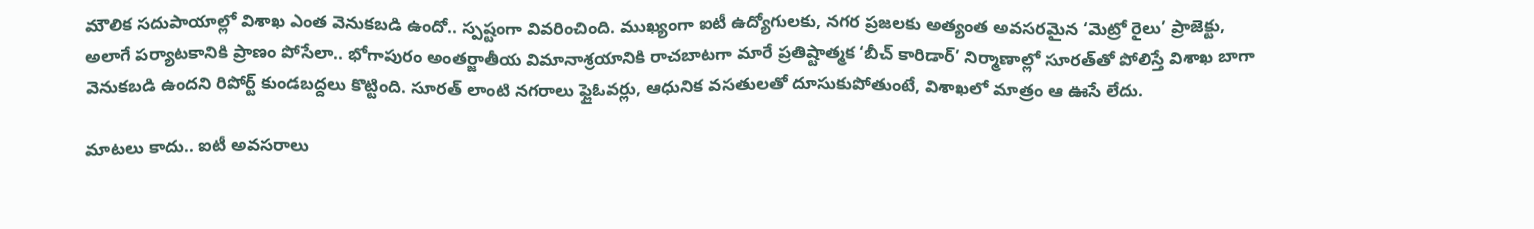మౌలిక సదుపాయాల్లో విశాఖ ఎంత వెనుకబడి ఉందో.. స్పష్టంగా వివరించింది. ముఖ్యంగా ఐటీ ఉద్యోగులకు, నగర ప్రజలకు అత్యంత అవసరమైన ‘మెట్రో రైలు’ ప్రాజెక్టు, అలాగే పర్యాటకానికి ప్రాణం పోసేలా.. భోగాపురం అంతర్జాతీయ విమానాశ్రయానికి రాచబాటగా మారే ప్రతిష్టాత్మక ‘బీచ్‌ కారిడార్‌’ నిర్మాణాల్లో సూరత్‌తో పోలిస్తే విశాఖ బాగా వెనుకబడి ఉందని రిపోర్ట్‌ కుండబద్దలు కొట్టింది. సూరత్‌ లాంటి నగరాలు ఫ్లైఓవర్లు, ఆధునిక వసతులతో దూసుకుపోతుంటే, విశాఖలో మాత్రం ఆ ఊసే లేదు.

మాటలు కాదు.. ఐటీ అవసరాలు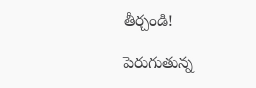తీర్చండి!

పెరుగుతున్న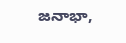జనాభా,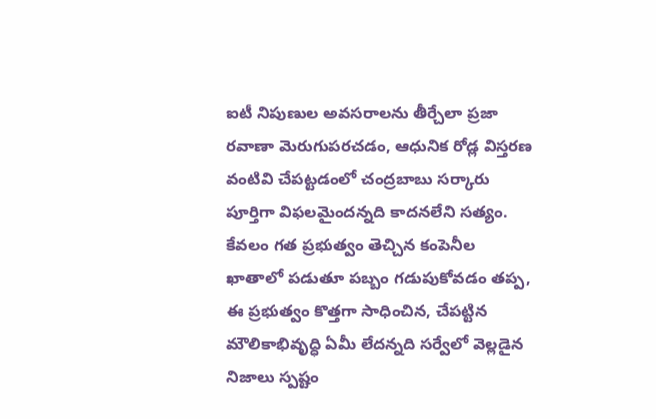ఐటీ నిపుణుల అవసరాలను తీర్చేలా ప్రజా రవాణా మెరుగుపరచడం, ఆధునిక రోడ్ల విస్తరణ వంటివి చేపట్టడంలో చంద్రబాబు సర్కారు పూర్తిగా విఫలమైందన్నది కాదనలేని సత్యం. కేవలం గత ప్రభుత్వం తెచ్చిన కంపెనీల ఖాతాలో పడుతూ పబ్బం గడుపుకోవడం తప్ప, ఈ ప్రభుత్వం కొత్తగా సాధించిన, చేపట్టిన మౌలికాభివృద్ధి ఏమీ లేదన్నది సర్వేలో వెల్లడైన నిజాలు స్పష్టం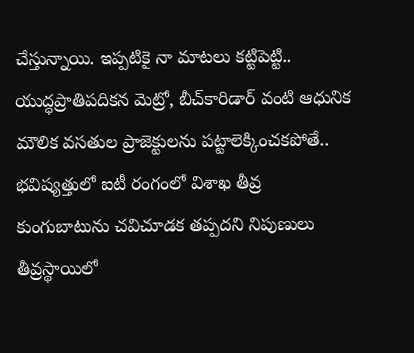చేస్తున్నాయి. ఇప్పటికై నా మాటలు కట్టిపెట్టి.. యుద్ధప్రాతిపదికన మెట్రో, బీచ్‌కారిడార్‌ వంటి ఆధునిక మౌలిక వసతుల ప్రాజెక్టులను పట్టాలెక్కించకపోతే.. భవిష్యత్తులో ఐటీ రంగంలో విశాఖ తీవ్ర కుంగుబాటును చవిచూడక తప్పదని నిపుణులు తీవ్రస్థాయిలో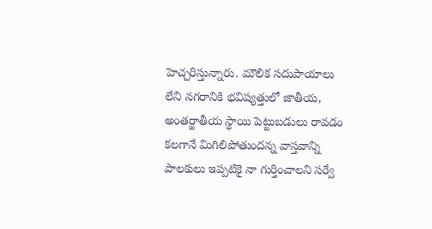హెచ్చరిస్తున్నారు. మౌలిక సదుపాయాలు లేని నగరానికి భవిష్యత్తులో జాతీయ, అంతర్జాతీయ స్థాయి పెట్టుబడులు రావడం కలగానే మిగిలిపోతుందన్న వాస్తవాన్ని పాలకులు ఇప్పటికై నా గుర్తించాలని సర్వే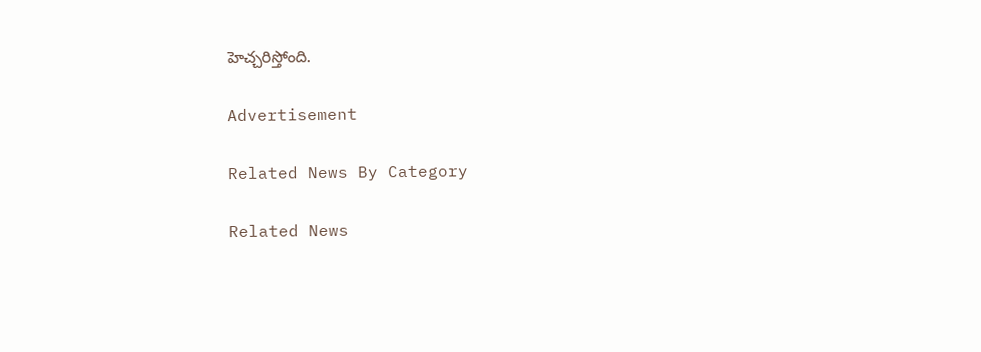హెచ్చరిస్తోంది.

Advertisement

Related News By Category

Related News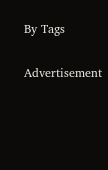By Tags

Advertisement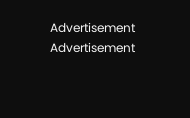Advertisement
Advertisement